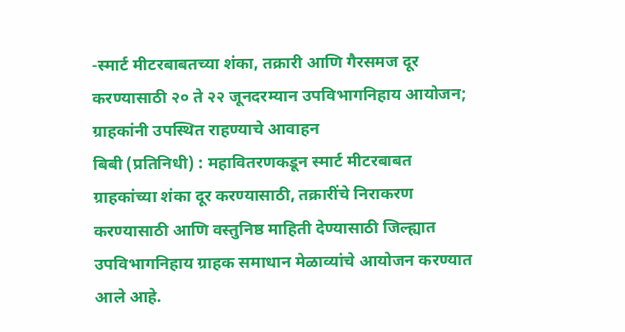-स्मार्ट मीटरबाबतच्या शंका, तक्रारी आणि गैरसमज दूर करण्यासाठी २० ते २२ जूनदरम्यान उपविभागनिहाय आयोजन; ग्राहकांनी उपस्थित राहण्याचे आवाहन
बिबी (प्रतिनिधी) : महावितरणकडून स्मार्ट मीटरबाबत ग्राहकांच्या शंका दूर करण्यासाठी, तक्रारींचे निराकरण करण्यासाठी आणि वस्तुनिष्ठ माहिती देण्यासाठी जिल्ह्यात उपविभागनिहाय ग्राहक समाधान मेळाव्यांचे आयोजन करण्यात आले आहे.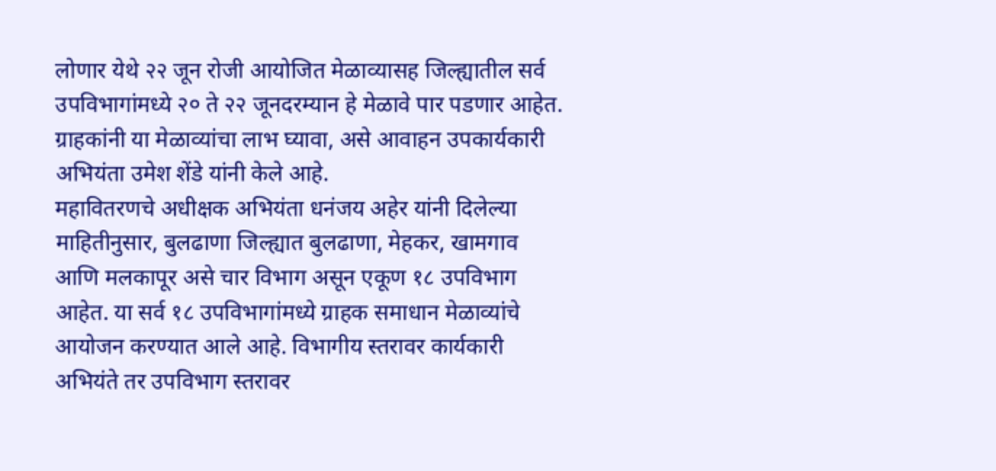लोणार येथे २२ जून रोजी आयोजित मेळाव्यासह जिल्ह्यातील सर्व उपविभागांमध्ये २० ते २२ जूनदरम्यान हे मेळावे पार पडणार आहेत. ग्राहकांनी या मेळाव्यांचा लाभ घ्यावा, असे आवाहन उपकार्यकारी अभियंता उमेश शेंडे यांनी केले आहे.
महावितरणचे अधीक्षक अभियंता धनंजय अहेर यांनी दिलेल्या माहितीनुसार, बुलढाणा जिल्ह्यात बुलढाणा, मेहकर, खामगाव आणि मलकापूर असे चार विभाग असून एकूण १८ उपविभाग आहेत. या सर्व १८ उपविभागांमध्ये ग्राहक समाधान मेळाव्यांचे आयोजन करण्यात आले आहे. विभागीय स्तरावर कार्यकारी अभियंते तर उपविभाग स्तरावर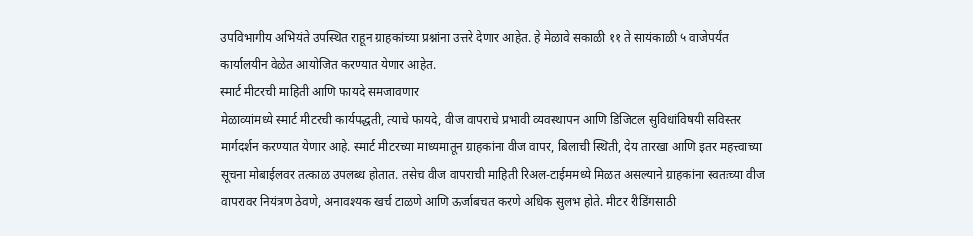उपविभागीय अभियंते उपस्थित राहून ग्राहकांच्या प्रश्नांना उत्तरे देणार आहेत. हे मेळावे सकाळी ११ ते सायंकाळी ५ वाजेपर्यंत कार्यालयीन वेळेत आयोजित करण्यात येणार आहेत.
स्मार्ट मीटरची माहिती आणि फायदे समजावणार
मेळाव्यांमध्ये स्मार्ट मीटरची कार्यपद्धती, त्याचे फायदे, वीज वापराचे प्रभावी व्यवस्थापन आणि डिजिटल सुविधांविषयी सविस्तर मार्गदर्शन करण्यात येणार आहे. स्मार्ट मीटरच्या माध्यमातून ग्राहकांना वीज वापर, बिलाची स्थिती, देय तारखा आणि इतर महत्त्वाच्या सूचना मोबाईलवर तत्काळ उपलब्ध होतात. तसेच वीज वापराची माहिती रिअल-टाईममध्ये मिळत असल्याने ग्राहकांना स्वतःच्या वीज वापरावर नियंत्रण ठेवणे, अनावश्यक खर्च टाळणे आणि ऊर्जाबचत करणे अधिक सुलभ होते. मीटर रीडिंगसाठी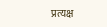प्रत्यक्ष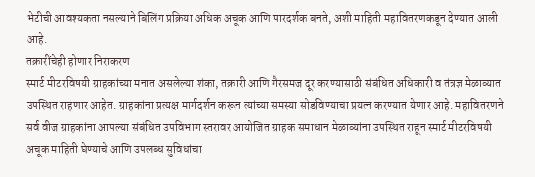भेटीची आवश्यकता नसल्याने बिलिंग प्रक्रिया अधिक अचूक आणि पारदर्शक बनते, अशी माहिती महावितरणकडून देण्यात आली आहे.
तक्रारींचेही होणार निराकरण
स्मार्ट मीटरविषयी ग्राहकांच्या मनात असलेल्या शंका, तक्रारी आणि गैरसमज दूर करण्यासाठी संबंधित अधिकारी व तंत्रज्ञ मेळाव्यात उपस्थित राहणार आहेत. ग्राहकांना प्रत्यक्ष मार्गदर्शन करून त्यांच्या समस्या सोडविण्याचा प्रयत्न करण्यात येणार आहे. महावितरणने सर्व वीज ग्राहकांना आपल्या संबंधित उपविभाग स्तरावर आयोजित ग्राहक समाधान मेळाव्यांना उपस्थित राहून स्मार्ट मीटरविषयी अचूक माहिती घेण्याचे आणि उपलब्ध सुविधांचा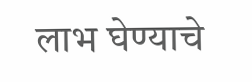लाभ घेण्याचे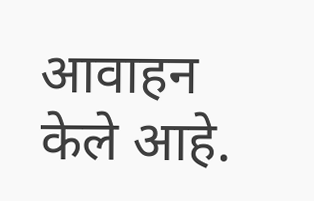आवाहन केले आहे.